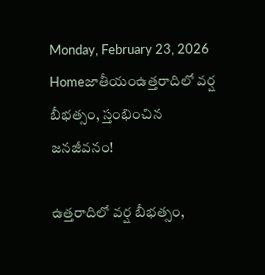Monday, February 23, 2026
Homeజాతీయంఉత్తరాదిలో వర్ష బీభత్సం, స్తంభించిన జనజీవనం!

ఉత్తరాదిలో వర్ష బీభత్సం,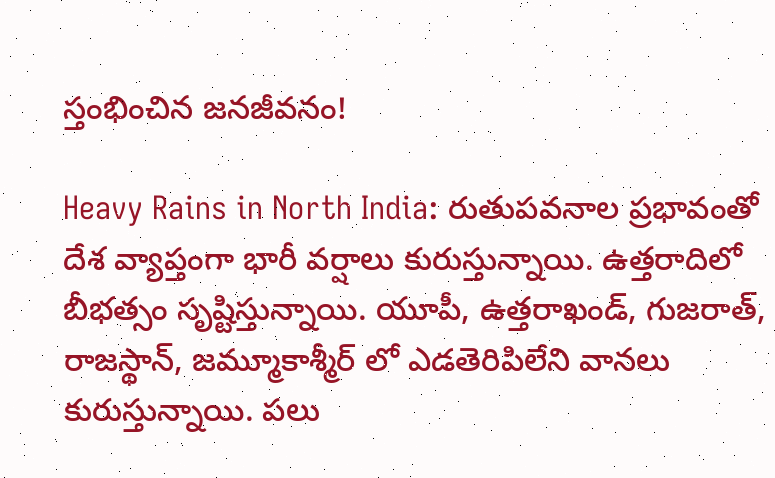స్తంభించిన జనజీవనం!

Heavy Rains in North India: రుతుపవనాల ప్రభావంతో దేశ వ్యాప్తంగా భారీ వర్షాలు కురుస్తున్నాయి. ఉత్తరాదిలో బీభత్సం సృష్టిస్తున్నాయి. యూపీ, ఉత్తరాఖండ్, గుజరాత్, రాజస్థాన్, జమ్మూకాశ్మీర్ లో ఎడతెరిపిలేని వానలు కురుస్తున్నాయి. పలు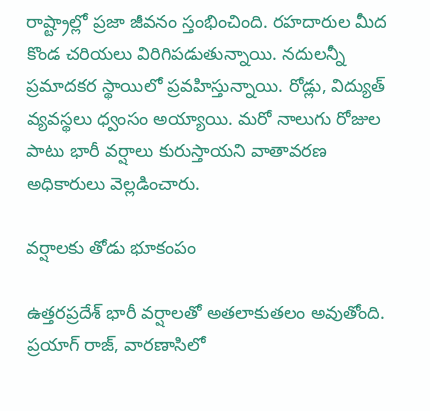రాష్ట్రాల్లో ప్రజా జీవనం స్తంభించింది. రహదారుల మీద కొండ చరియలు విరిగిపడుతున్నాయి. నదులన్నీ ప్రమాదకర స్థాయిలో ప్రవహిస్తున్నాయి. రోడ్లు, విద్యుత్ వ్యవస్థలు ధ్వంసం అయ్యాయి. మరో నాలుగు రోజుల పాటు భారీ వర్షాలు కురుస్తాయని వాతావరణ అధికారులు వెల్లడించారు.

వర్షాలకు తోడు భూకంపం

ఉత్తరప్రదేశ్ భారీ వర్షాలతో అతలాకుతలం అవుతోంది. ప్రయాగ్ రాజ్, వారణాసిలో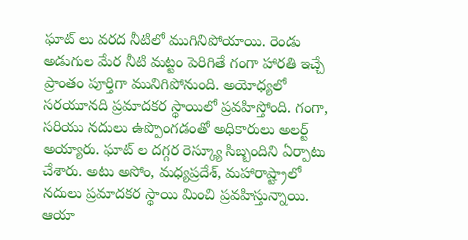ఘాట్ లు వరద నీటిలో ముగినిపోయాయి. రెండు అడుగుల మేర నీటి మట్టం పెరిగితే గంగా హారతి ఇచ్చే ప్రాంతం పూర్తిగా మునిగిపోనుంది. అయోధ్యలో సరయూనది ప్రమాదకర స్థాయిలో ప్రవహిస్తోంది. గంగా, సరియు నదులు ఉప్పొంగడంతో అధికారులు అలర్ట్ అయ్యారు. ఘాట్ ల దగ్గర రెస్క్యూ సిబ్బందిని ఏర్పాటు చేశారు. అటు అసోం, మధ్యప్రదేశ్, మహారాష్ట్రాలో నదులు ప్రమాదకర స్థాయి మించి ప్రవహిస్తున్నాయి.  ఆయా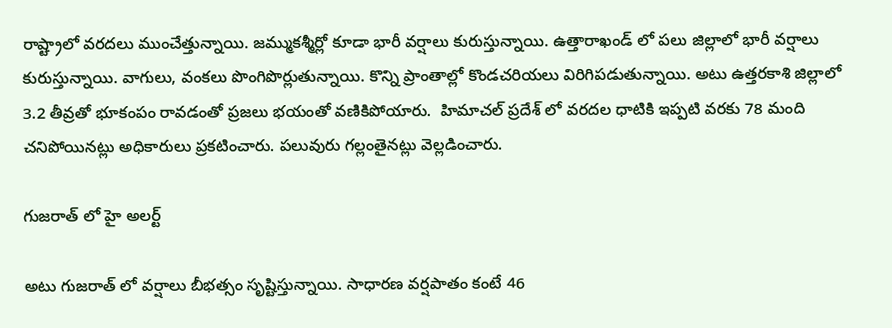రాష్ట్రాలో వరదలు ముంచేత్తున్నాయి. జమ్ముకశ్మీర్లో కూడా భారీ వర్షాలు కురుస్తున్నాయి. ఉత్తారాఖండ్ లో పలు జిల్లాలో భారీ వర్షాలు కురుస్తున్నాయి. వాగులు, వంకలు పొంగిపొర్లుతున్నాయి. కొన్ని ప్రాంతాల్లో కొండచరియలు విరిగిపడుతున్నాయి. అటు ఉత్తరకాశి జిల్లాలో 3.2 తీవ్రతో భూకంపం రావడంతో ప్రజలు భయంతో వణికిపోయారు.  హిమాచల్ ప్రదేశ్ లో వరదల ధాటికి ఇప్పటి వరకు 78 మంది చనిపోయినట్లు అధికారులు ప్రకటించారు. పలువురు గల్లంతైనట్లు వెల్లడించారు.

గుజరాత్ లో హై అలర్ట్

అటు గుజరాత్ లో వర్షాలు బీభత్సం సృష్టిస్తున్నాయి. సాధారణ వర్షపాతం కంటే 46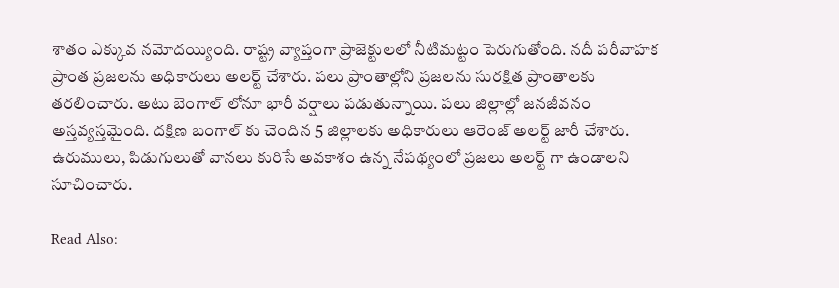శాతం ఎక్కువ నమోదయ్యింది. రాష్ట్ర వ్యాప్తంగా ప్రాజెక్టులలో నీటిమట్టం పెరుగుతోంది. నదీ పరీవాహక ప్రాంత ప్రజలను అధికారులు అలర్ట్ చేశారు. పలు ప్రాంతాల్లోని ప్రజలను సురక్షిత ప్రాంతాలకు తరలించారు. అటు బెంగాల్ లోనూ భారీ వర్షాలు పడుతున్నాయి. పలు జిల్లాల్లో జనజీవనం అస్తవ్యస్తమైంది. దక్షిణ బంగాల్ కు చెందిన 5 జిల్లాలకు అధికారులు ఆరెంజ్ అలర్ట్ జారీ చేశారు. ఉరుములు, పిడుగులుతో వానలు కురిసే అవకాశం ఉన్న నేపథ్యంలో ప్రజలు అలర్ట్ గా ఉండాలని సూచించారు.

Read Also: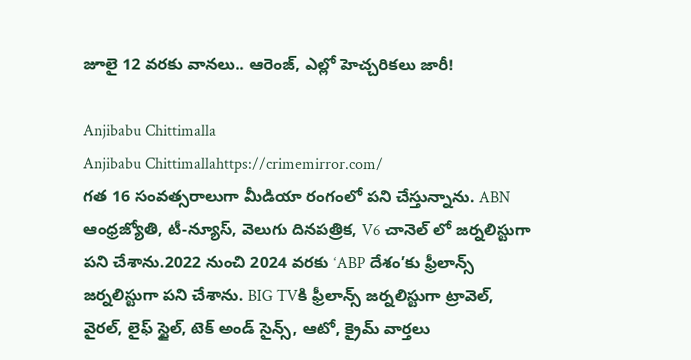జూలై 12 వరకు వానలు.. ఆరెంజ్, ఎల్లో హెచ్చరికలు జారీ!

Anjibabu Chittimalla
Anjibabu Chittimallahttps://crimemirror.com/
గత 16 సంవత్సరాలుగా మీడియా రంగంలో పని చేస్తున్నాను. ABN ఆంధ్రజ్యోతి, టీ-న్యూస్‌, వెలుగు దినపత్రిక, V6 చానెల్ లో జర్నలిస్టుగా పని చేశాను.2022 నుంచి 2024 వరకు ‘ABP దేశం’కు ఫ్రీలాన్స్ జర్నలిస్టుగా పని చేశాను. BIG TVకి ఫ్రీలాన్స్ జర్నలిస్టుగా ట్రావెల్, వైరల్, లైఫ్ స్టైల్, టెక్ అండ్ సైన్స్, ఆటో, క్రైమ్ వార్తలు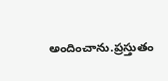అందించాను.ప్రస్తుతం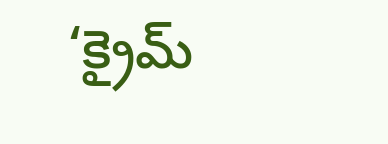‘క్రైమ్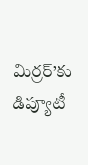మిర్రర్’కు డిప్యూటీ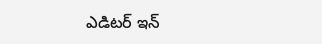ఎడిటర్ ఇన్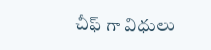చీఫ్ గా విధులు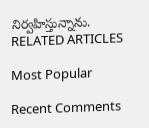నిర్వహిస్తున్నాను.
RELATED ARTICLES

Most Popular

Recent Comments